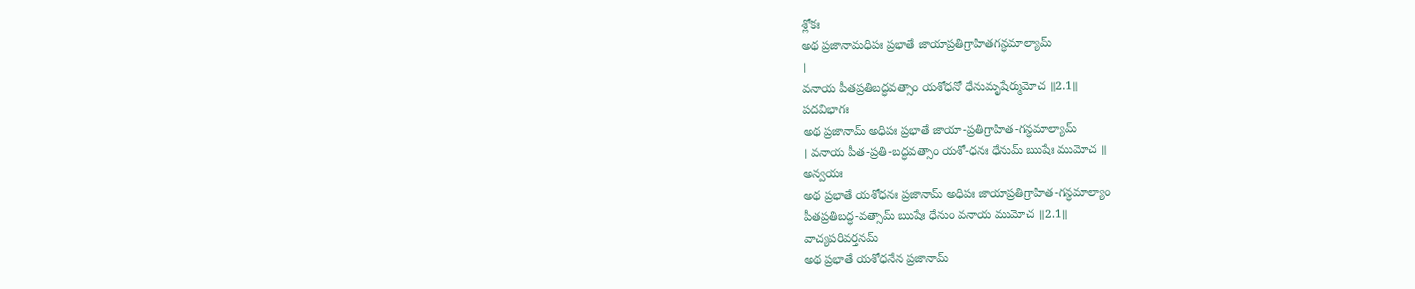శ్లోకః
అథ ప్రజానామధిపః ప్రభాతే జాయాప్రతిగ్రాహితగన్ధమాల్యామ్
।
వనాయ పీతప్రతిబద్ధవత్సాం యశోధనో ధేనుమృషేర్ముమోచ ॥2.1॥
పదవిభాగః
అథ ప్రజానామ్ అధిపః ప్రభాతే జాయా-ప్రతిగ్రాహిత-గన్ధమాల్యామ్
। వనాయ పీత-ప్రతి-బద్ధవత్సాం యశో-ధనః ధేనుమ్ ఋషేః ముమోచ ॥
అన్వయః
అథ ప్రభాతే యశోధనః ప్రజానామ్ అధిపః జాయాప్రతిగ్రాహిత-గన్ధమాల్యాం
పీతప్రతిబద్ధ-వత్సామ్ ఋషేః ధేనుం వనాయ ముమోచ ॥2.1॥
వాచ్యపరివర్తనమ్
అథ ప్రభాతే యశోధనేన ప్రజానామ్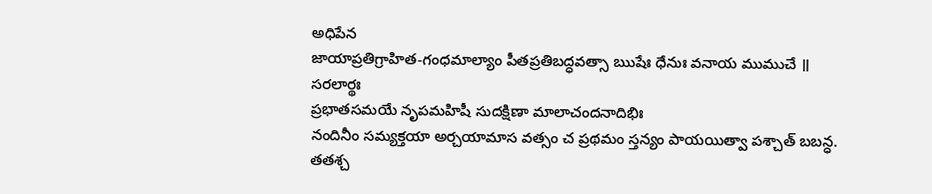అధిపేన
జాయాప్రతిగ్రాహిత-గంధమాల్యాం పీతప్రతిబద్ధవత్సా ఋషేః ధేనుః వనాయ ముముచే ॥
సరలార్థః
ప్రభాతసమయే నృపమహిషీ సుదక్షిణా మాలాచందనాదిభిః
నందినీం సమ్యక్తయా అర్చయామాస వత్సం చ ప్రథమం స్తన్యం పాయయిత్వా పశ్చాత్ బబన్ధ.
తతశ్చ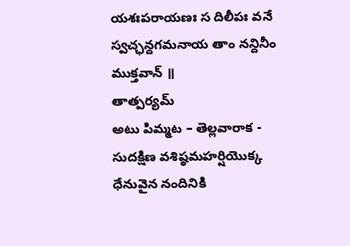యశఃపరాయణః స దిలీపః వనే స్వచ్ఛన్దగమనాయ తాం నన్దినీం ముక్తవాన్ ॥
తాత్పర్యమ్
అటు పిమ్మట – తెల్లవారాక -
సుదక్షిణ వశిష్ఠమహర్షియొక్క ధేనువైన నందినికి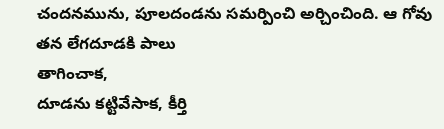చందనమును, పూలదండను సమర్పించి అర్చించింది. ఆ గోవు తన లేగదూడకి పాలు
తాగించాక,
దూడను కట్టివేసాక, కీర్తి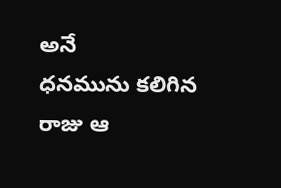అనే
ధనమును కలిగిన రాజు ఆ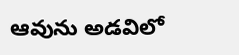ఆవును అడవిలో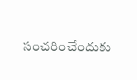సంచరించేందుకు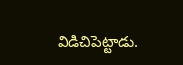విడిచిపెట్టాడు.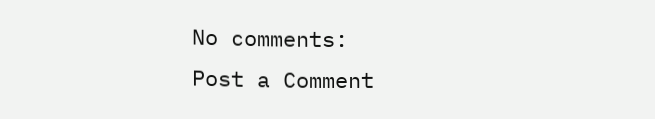No comments:
Post a Comment